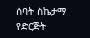ሰባት ስኬታማ የድርጅት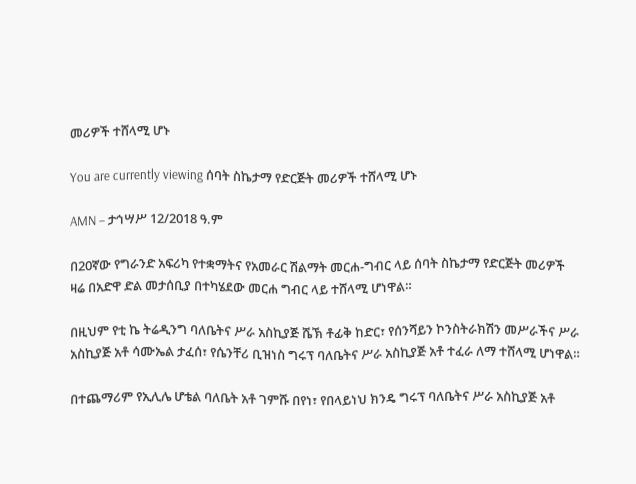መሪዎች ተሸላሚ ሆኑ

You are currently viewing ሰባት ስኬታማ የድርጅት መሪዎች ተሸላሚ ሆኑ

AMN – ታኅሣሥ 12/2018 ዓ.ም

በ20ኛው የግራንድ አፍሪካ የተቋማትና የአመራር ሽልማት መርሐ-ግብር ላይ ሰባት ስኬታማ የድርጅት መሪዎች ዛሬ በአድዋ ድል መታሰቢያ በተካሄደው መርሐ ግብር ላይ ተሸላሚ ሆነዋል።

በዚህም የቲ ኬ ትሬዲንግ ባለቤትና ሥራ አስኪያጅ ሼኽ ቶፊቅ ከድር፣ የሰንሻይን ኮንስትራክሽን መሥራችና ሥራ አስኪያጅ አቶ ሳሙኤል ታፈሰ፣ የሴንቸሪ ቢዝነስ ግሩፕ ባለቤትና ሥራ አስኪያጅ አቶ ተፈራ ለማ ተሸላሚ ሆነዋል።

በተጨማሪም የኢሊሌ ሆቴል ባለቤት አቶ ገምሹ በየነ፣ የበላይነህ ክንዴ ግሩፕ ባለቤትና ሥራ አስኪያጅ አቶ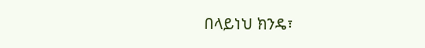በላይነህ ክንዴ፣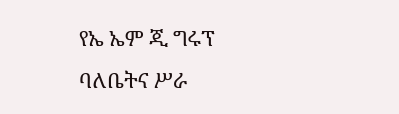የኤ ኤም ጂ ግሩፕ ባለቤትና ሥራ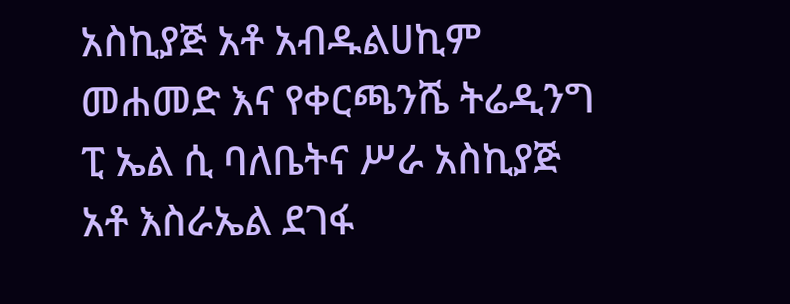አስኪያጅ አቶ አብዱልሀኪም መሐመድ እና የቀርጫንሼ ትሬዲንግ ፒ ኤል ሲ ባለቤትና ሥራ አስኪያጅ አቶ እስራኤል ደገፋ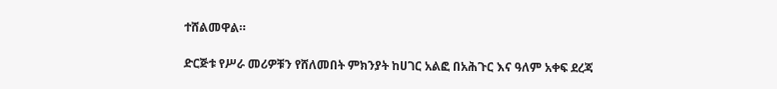ተሸልመዋል።

ድርጅቱ የሥራ መሪዎቹን የሸለመበት ምክንያት ከሀገር አልፎ በአሕጉር እና ዓለም አቀፍ ደረጃ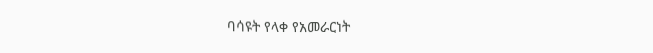ባሳዩት የላቀ የአመራርነት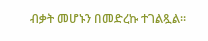ብቃት መሆኑን በመድረኩ ተገልጿል።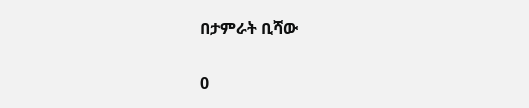በታምራት ቢሻው

0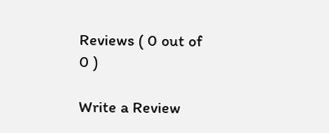Reviews ( 0 out of 0 )

Write a Review